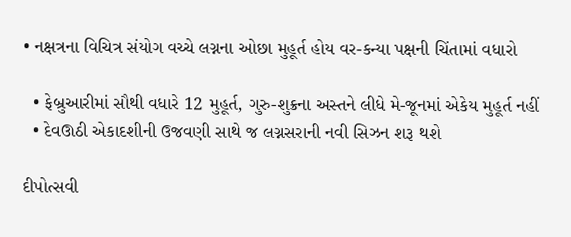• નક્ષત્રના વિચિત્ર સંયોગ વચ્ચે લગ્નના ઓછા મુહૂર્ત હોય વર-કન્યા પક્ષની ચિંતામાં વધારો

  • ફેબ્રુઆરીમાં સૌથી વધારે 12 મુહૂર્ત, ગુરુ-શુક્રના અસ્તને લીધે મે-જૂનમાં એકેય મુહૂર્ત નહીં
  • દેવઊઠી એકાદશીની ઉજવણી સાથે જ લગ્નસરાની નવી સિઝન શરૂ થશે

દીપોત્સવી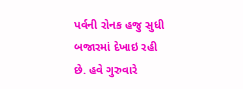પર્વની રોનક હજુ સુધી બજારમાં દેખાઇ રહી છે. હવે ગુરુવારે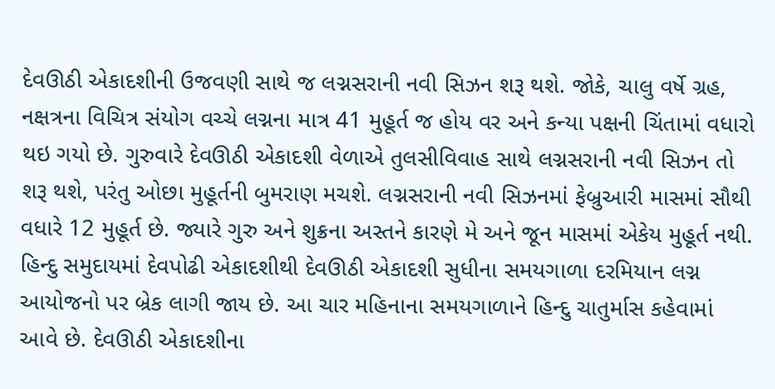દેવઊઠી એકાદશીની ઉજવણી સાથે જ લગ્નસરાની નવી સિઝન શરૂ થશે. જોકે, ચાલુ વર્ષે ગ્રહ, નક્ષત્રના વિચિત્ર સંયોગ વચ્ચે લગ્નના માત્ર 41 મુહૂર્ત જ હોય વર અને કન્યા પક્ષની ચિંતામાં વધારો થઇ ગયો છે. ગુરુવારે દેવઊઠી એકાદશી વેળાએ તુલસીવિવાહ સાથે લગ્નસરાની નવી સિઝન તો શરૂ થશે, પરંતુ ઓછા મુહૂર્તની બુમરાણ મચશે. લગ્નસરાની નવી સિઝનમાં ફેબ્રુઆરી માસમાં સૌથી વધારે 12 મુહૂર્ત છે. જ્યારે ગુરુ અને શુક્રના અસ્તને કારણે મે અને જૂન માસમાં એકેય મુહૂર્ત નથી. હિન્દુ સમુદાયમાં દેવપોઢી એકાદશીથી દેવઊઠી એકાદશી સુધીના સમયગાળા દરમિયાન લગ્ન આયોજનો પર બ્રેક લાગી જાય છે. આ ચાર મહિનાના સમયગાળાને હિન્દુ ચાતુર્માસ કહેવામાં આવે છે. દેવઊઠી એકાદશીના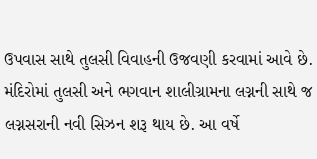ઉપવાસ સાથે તુલસી વિવાહની ઉજવણી કરવામાં આવે છે. મંદિરોમાં તુલસી અને ભગવાન શાલીગ્રામના લગ્નની સાથે જ લગ્નસરાની નવી સિઝન શરૂ થાય છે. આ વર્ષે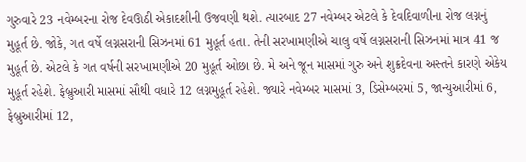ગુરુવારે 23 નવેમ્બરના રોજ દેવઊઠી એકાદશીની ઉજવણી થશે. ત્યારબાદ 27 નવેમ્બર એટલે કે દેવદિવાળીના રોજ લગ્નનું મુહૂર્ત છે. જોકે, ગત વર્ષે લગ્નસરાની સિઝનમાં 61 મુહૂર્ત હતા. તેની સરખામણીએ ચાલુ વર્ષે લગ્નસરાની સિઝનમાં માત્ર 41 જ મુહૂર્ત છે. એટલે કે ગત વર્ષની સરખામણીએ 20 મુહૂર્ત ઓછા છે. મે અને જૂન માસમાં ગુરુ અને શુક્રદેવના અસ્તને કારણે એકેય મુહૂર્ત રહેશે. ફેબ્રુઆરી માસમાં સૌથી વધારે 12 લગ્નમુહૂર્ત રહેશે. જ્યારે નવેમ્બર માસમાં 3, ડિસેમ્બરમાં 5, જાન્યુઆરીમાં 6, ફેબ્રુઆરીમાં 12,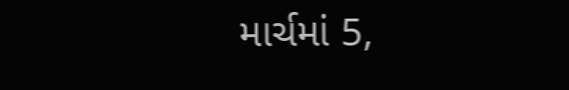માર્ચમાં 5,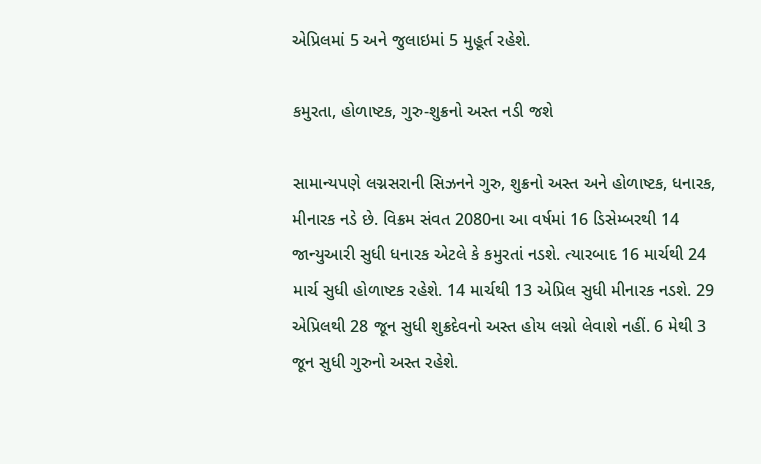એપ્રિલમાં 5 અને જુલાઇમાં 5 મુહૂર્ત રહેશે.

કમુરતા, હોળાષ્ટક, ગુરુ-શુક્રનો અસ્ત નડી જશે

સામાન્યપણે લગ્નસરાની સિઝનને ગુરુ, શુક્રનો અસ્ત અને હોળાષ્ટક, ધનારક, મીનારક નડે છે. વિક્રમ સંવત 2080ના આ વર્ષમાં 16 ડિસેમ્બરથી 14 જાન્યુઆરી સુધી ધનારક એટલે કે કમુરતાં નડશે. ત્યારબાદ 16 માર્ચથી 24 માર્ચ સુધી હોળાષ્ટક રહેશે. 14 માર્ચથી 13 એપ્રિલ સુધી મીનારક નડશે. 29 એપ્રિલથી 28 જૂન સુધી શુક્રદેવનો અસ્ત હોય લગ્નો લેવાશે નહીં. 6 મેથી 3 જૂન સુધી ગુરુનો અસ્ત રહેશે.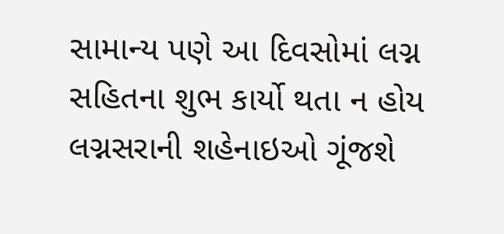સામાન્ય પણે આ દિવસોમાં લગ્ન સહિતના શુભ કાર્યો થતા ન હોય લગ્નસરાની શહેનાઇઓ ગૂંજશે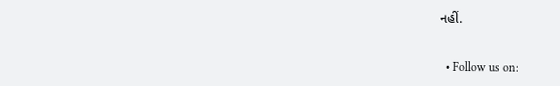નહીં.


  • Follow us on: